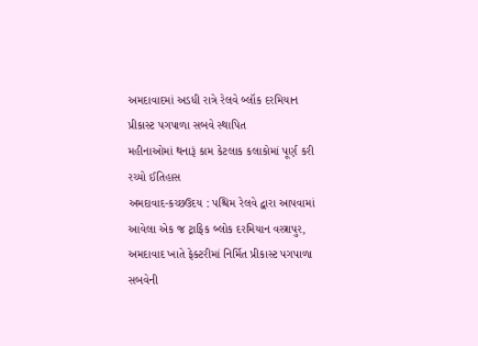અમદાવાદમાં અડધી રાત્રે રેલવે બ્લૉક દરમિયાન પ્રીકાસ્ટ પગપાળા સબવે સ્થાપિત
મહીનાઓમાં થનારૂં કામ કેટલાક કલાકોમાં પૂર્ણ કરી રચ્યો ઈતિહાસ
અમદાવાદ-કચ્છઉદય : પશ્ચિમ રેલવે દ્વારા આપવામાં આવેલા એક જ ટ્રાફિક બ્લોક દરમિયાન વસ્ત્રાપુર, અમદાવાદ ખાતે ફેક્ટરીમાં નિર્મિત પ્રીકાસ્ટ પગપાળા સબવેની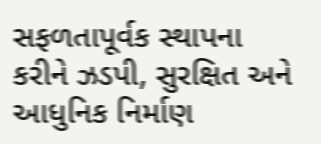સફળતાપૂર્વક સ્થાપના કરીને ઝડપી, સુરક્ષિત અને આધુનિક નિર્માણ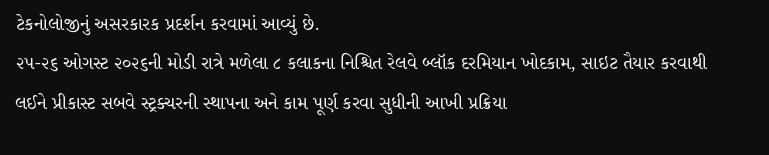ટેકનોલોજીનું અસરકારક પ્રદર્શન કરવામાં આવ્યું છે.
૨૫-૨૬ ઓગસ્ટ ૨૦૨૬ની મોડી રાત્રે મળેલા ૮ કલાકના નિશ્ચિત રેલવે બ્લૉક દરમિયાન ખોદકામ, સાઇટ તૈયાર કરવાથી લઈને પ્રીકાસ્ટ સબવે સ્ટ્રક્ચરની સ્થાપના અને કામ પૂર્ણ કરવા સુધીની આખી પ્રક્રિયા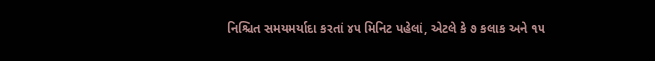નિશ્ચિત સમયમર્યાદા કરતાં ૪૫ મિનિટ પહેલાં, એટલે કે ૭ કલાક અને ૧૫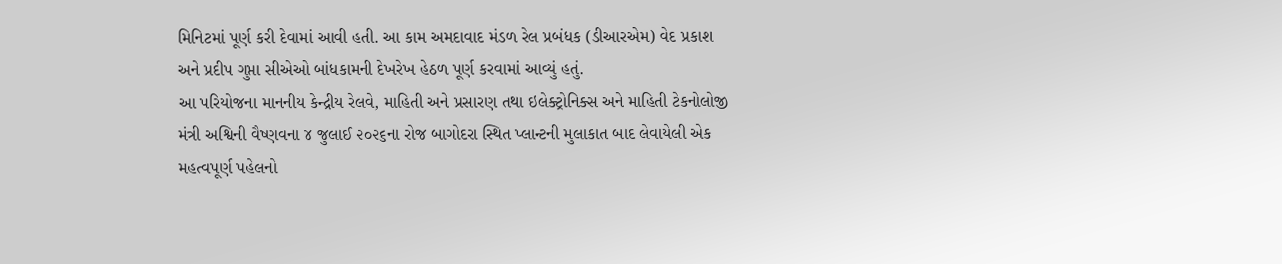મિનિટમાં પૂર્ણ કરી દેવામાં આવી હતી. આ કામ અમદાવાદ મંડળ રેલ પ્રબંધક (ડીઆરએમ) વેદ પ્રકાશ અને પ્રદીપ ગુપ્તા સીએઓ બાંધકામની દેખરેખ હેઠળ પૂર્ણ કરવામાં આવ્યું હતું.
આ પરિયોજના માનનીય કેન્દ્રીય રેલવે, માહિતી અને પ્રસારણ તથા ઇલેક્ટ્રોનિક્સ અને માહિતી ટેકનોલોજી મંત્રી અશ્વિની વૈષ્ણવના ૪ જુલાઈ ૨૦૨૬ના રોજ બાગોદરા સ્થિત પ્લાન્ટની મુલાકાત બાદ લેવાયેલી એક મહત્વપૂર્ણ પહેલનો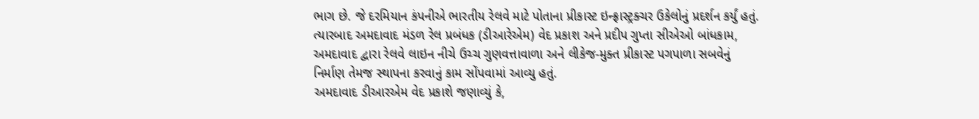ભાગ છે. જે દરમિયાન કંપનીએ ભારતીય રેલવે માટે પોતાના પ્રીકાસ્ટ ઇન્ફ્રાસ્ટ્રક્ચર ઉકેલોનું પ્રદર્શન કર્યું હતું. ત્યારબાદ અમદાવાદ મંડળ રેલ પ્રબંધક (ડીઆરેએમ) વેદ પ્રકાશ અને પ્રદીપ ગુપ્તા સીએઓ બાંધકામ, અમદાવાદ દ્વારા રેલવે લાઇન નીચે ઉચ્ચ ગુણવત્તાવાળા અને લીકેજ-મુક્ત પ્રીકાસ્ટ પગપાળા સબવેનું નિર્માણ તેમજ સ્થાપના કરવાનું કામ સોંપવામાં આવ્યુ હતું.
અમદાવાદ ડીઆરએમ વેદ પ્રકાશે જણાવ્યું કે,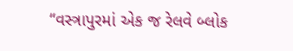“વસ્ત્રાપુરમાં એક જ રેલવે બ્લોક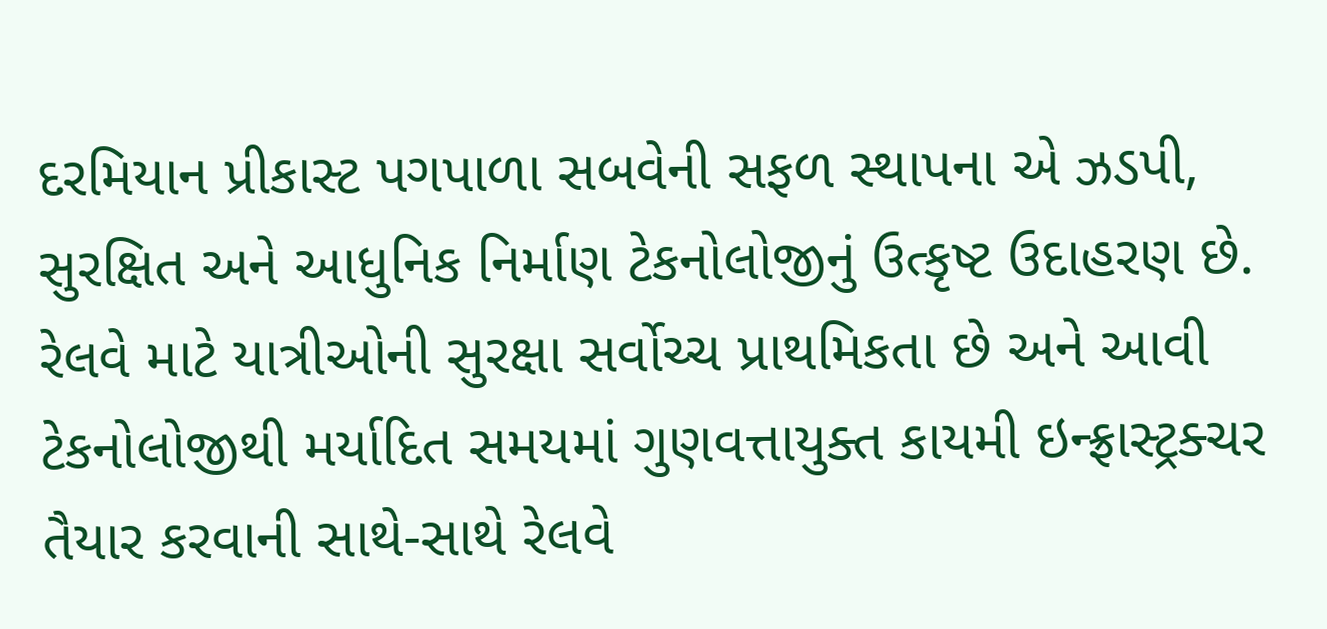દરમિયાન પ્રીકાસ્ટ પગપાળા સબવેની સફળ સ્થાપના એ ઝડપી, સુરક્ષિત અને આધુનિક નિર્માણ ટેકનોલોજીનું ઉત્કૃષ્ટ ઉદાહરણ છે. રેલવે માટે યાત્રીઓની સુરક્ષા સર્વોચ્ચ પ્રાથમિકતા છે અને આવી ટેકનોલોજીથી મર્યાદિત સમયમાં ગુણવત્તાયુક્ત કાયમી ઇન્ફ્રાસ્ટ્રક્ચર તૈયાર કરવાની સાથે-સાથે રેલવે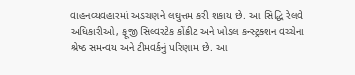વાહનવ્યવહારમાં અડચણને લઘુત્તમ કરી શકાય છે. આ સિદ્ધિ રેલવે અધિકારીઓ, ફૂજી સિલ્વરટેક કોંક્રીટ અને ખોડલ કન્સ્ટ્રક્શન વચ્ચેના શ્રેષ્ઠ સમન્વય અને ટીમવર્કનું પરિણામ છે. આ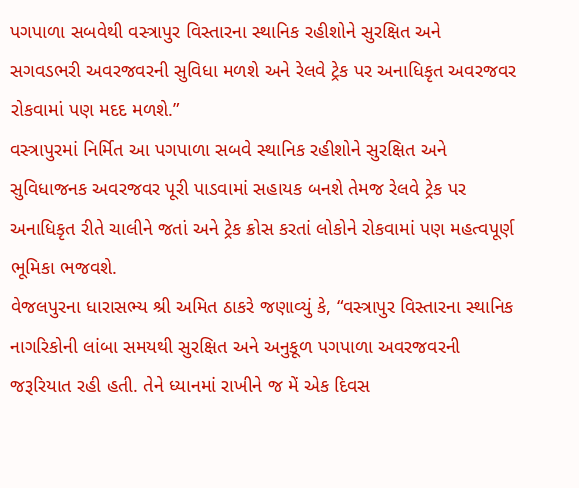પગપાળા સબવેથી વસ્ત્રાપુર વિસ્તારના સ્થાનિક રહીશોને સુરક્ષિત અને સગવડભરી અવરજવરની સુવિધા મળશે અને રેલવે ટ્રેક પર અનાધિકૃત અવરજવર રોકવામાં પણ મદદ મળશે.”
વસ્ત્રાપુરમાં નિર્મિત આ પગપાળા સબવે સ્થાનિક રહીશોને સુરક્ષિત અને સુવિધાજનક અવરજવર પૂરી પાડવામાં સહાયક બનશે તેમજ રેલવે ટ્રેક પર અનાધિકૃત રીતે ચાલીને જતાં અને ટ્રેક ક્રોસ કરતાં લોકોને રોકવામાં પણ મહત્વપૂર્ણ ભૂમિકા ભજવશે.
વેજલપુરના ધારાસભ્ય શ્રી અમિત ઠાકરે જણાવ્યું કે, “વસ્ત્રાપુર વિસ્તારના સ્થાનિક નાગરિકોની લાંબા સમયથી સુરક્ષિત અને અનુકૂળ પગપાળા અવરજવરની જરૂરિયાત રહી હતી. તેને ધ્યાનમાં રાખીને જ મેં એક દિવસ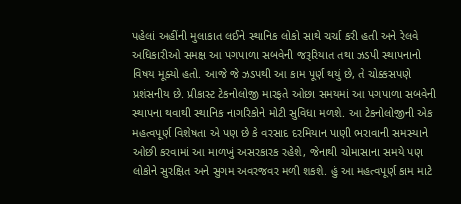પહેલાં અહીંની મુલાકાત લઈને સ્થાનિક લોકો સાથે ચર્ચા કરી હતી અને રેલવે અધિકારીઓ સમક્ષ આ પગપાળા સબવેની જરૂરિયાત તથા ઝડપી સ્થાપનાનો વિષય મૂક્યો હતો. આજે જે ઝડપથી આ કામ પૂર્ણ થયું છે, તે ચોક્કસપણે પ્રશંસનીય છે. પ્રીકાસ્ટ ટેકનોલોજી મારફતે ઓછા સમયમાં આ પગપાળા સબવેની સ્થાપના થવાથી સ્થાનિક નાગરિકોને મોટી સુવિધા મળશે. આ ટેકનોલોજીની એક મહત્વપૂર્ણ વિશેષતા એ પણ છે કે વરસાદ દરમિયાન પાણી ભરાવાની સમસ્યાને ઓછી કરવામાં આ માળખું અસરકારક રહેશે, જેનાથી ચોમાસાના સમયે પણ લોકોને સુરક્ષિત અને સુગમ અવરજવર મળી શકશે. હું આ મહત્વપૂર્ણ કામ માટે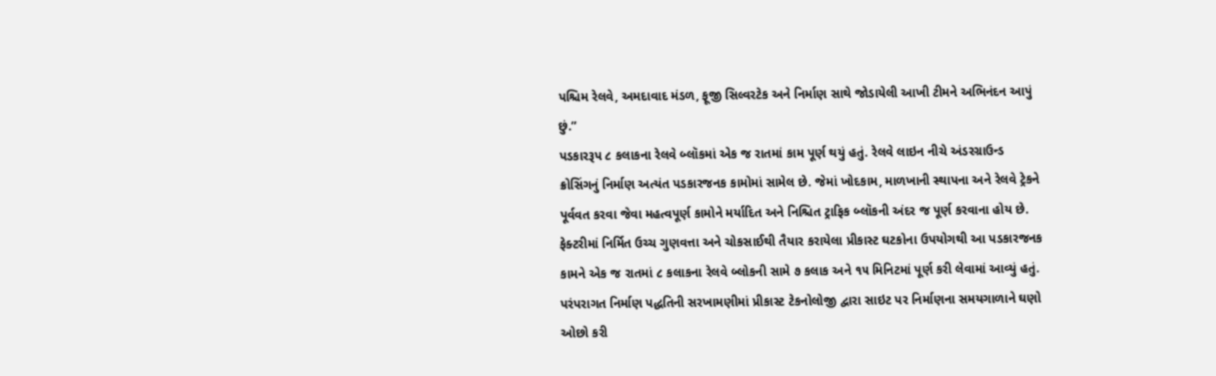પશ્ચિમ રેલવે, અમદાવાદ મંડળ, ફૂજી સિલ્વરટેક અને નિર્માણ સાથે જોડાયેલી આખી ટીમને અભિનંદન આપું છું.”
પડકારરૂપ ૮ કલાકના રેલવે બ્લૉકમાં એક જ રાતમાં કામ પૂર્ણ થયું હતું. રેલવે લાઇન નીચે અંડરગ્રાઉન્ડ ક્રોસિંગનું નિર્માણ અત્યંત પડકારજનક કામોમાં સામેલ છે. જેમાં ખોદકામ, માળખાની સ્થાપના અને રેલવે ટ્રેકને પૂર્વવત કરવા જેવા મહત્વપૂર્ણ કામોને મર્યાદિત અને નિશ્ચિત ટ્રાફિક બ્લૉકની અંદર જ પૂર્ણ કરવાના હોય છે. ફેક્ટરીમાં નિર્મિત ઉચ્ચ ગુણવત્તા અને ચોકસાઈથી તૈયાર કરાયેલા પ્રીકાસ્ટ ઘટકોના ઉપયોગથી આ પડકારજનક કામને એક જ રાતમાં ૮ કલાકના રેલવે બ્લોકની સામે ૭ કલાક અને ૧૫ મિનિટમાં પૂર્ણ કરી લેવામાં આવ્યું હતું. પરંપરાગત નિર્માણ પદ્ધતિની સરખામણીમાં પ્રીકાસ્ટ ટેકનોલોજી દ્વારા સાઇટ પર નિર્માણના સમયગાળાને ઘણો ઓછો કરી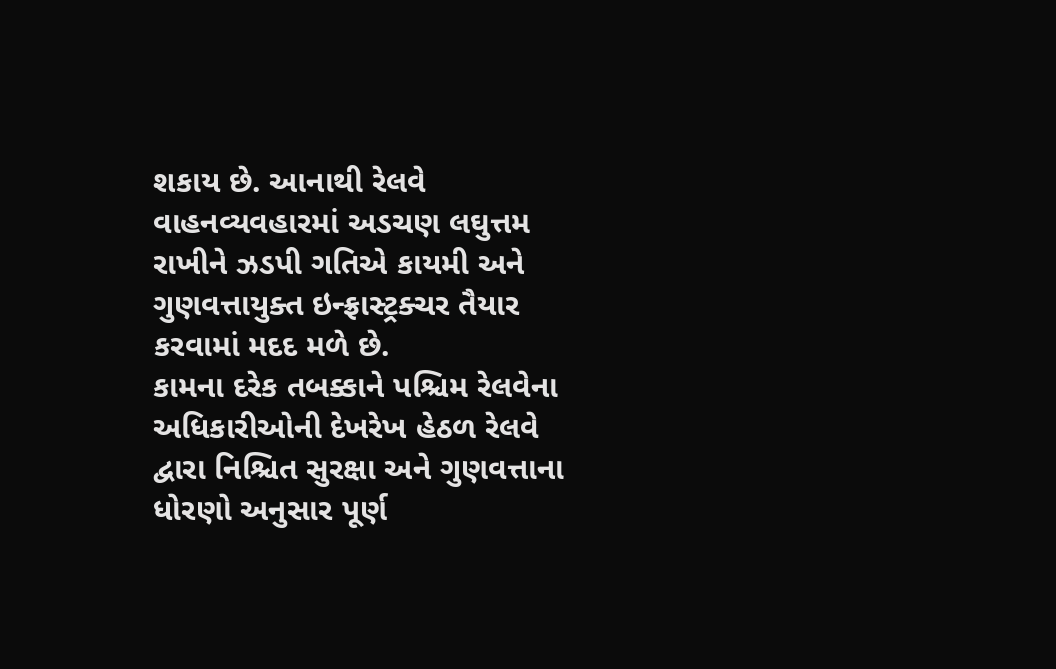શકાય છે. આનાથી રેલવે વાહનવ્યવહારમાં અડચણ લઘુત્તમ રાખીને ઝડપી ગતિએ કાયમી અને ગુણવત્તાયુક્ત ઇન્ફ્રાસ્ટ્રક્ચર તૈયાર કરવામાં મદદ મળે છે.
કામના દરેક તબક્કાને પશ્ચિમ રેલવેના અધિકારીઓની દેખરેખ હેઠળ રેલવે દ્વારા નિશ્ચિત સુરક્ષા અને ગુણવત્તાના ધોરણો અનુસાર પૂર્ણ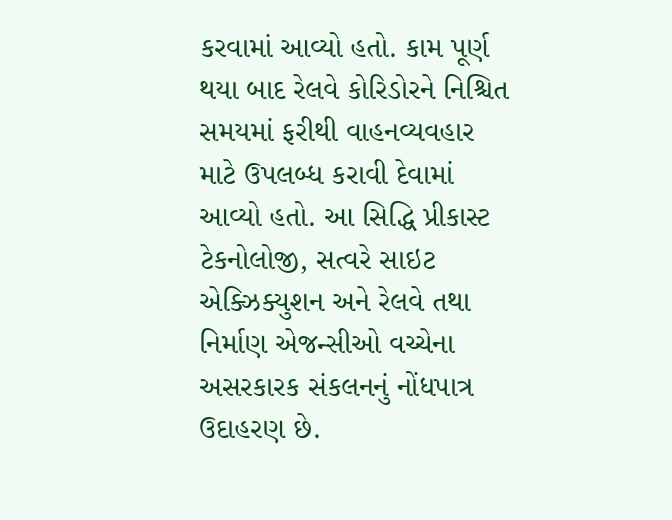કરવામાં આવ્યો હતો. કામ પૂર્ણ થયા બાદ રેલવે કોરિડોરને નિશ્ચિત સમયમાં ફરીથી વાહનવ્યવહાર માટે ઉપલબ્ધ કરાવી દેવામાં આવ્યો હતો. આ સિદ્ધિ પ્રીકાસ્ટ ટેકનોલોજી, સત્વરે સાઇટ એક્ઝિક્યુશન અને રેલવે તથા નિર્માણ એજન્સીઓ વચ્ચેના અસરકારક સંકલનનું નોંધપાત્ર ઉદાહરણ છે.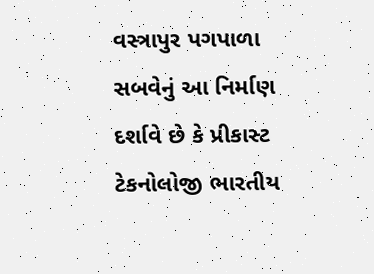વસ્ત્રાપુર પગપાળા સબવેનું આ નિર્માણ દર્શાવે છે કે પ્રીકાસ્ટ ટેકનોલોજી ભારતીય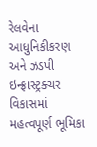રેલવેના આધુનિકીકરણ અને ઝડપી ઇન્ફ્રાસ્ટ્રક્ચર વિકાસમાં મહત્વપૂર્ણ ભૂમિકા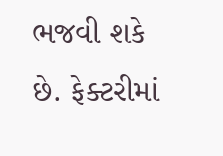ભજવી શકે છે. ફેક્ટરીમાં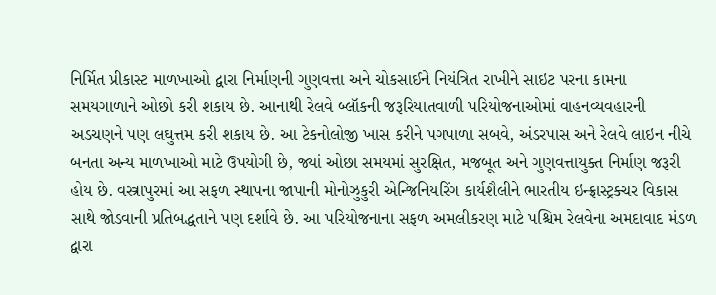નિર્મિત પ્રીકાસ્ટ માળખાઓ દ્વારા નિર્માણની ગુણવત્તા અને ચોકસાઈને નિયંત્રિત રાખીને સાઇટ પરના કામના સમયગાળાને ઓછો કરી શકાય છે. આનાથી રેલવે બ્લૉકની જરૂરિયાતવાળી પરિયોજનાઓમાં વાહનવ્યવહારની અડચણને પણ લઘુત્તમ કરી શકાય છે. આ ટેકનોલોજી ખાસ કરીને પગપાળા સબવે, અંડરપાસ અને રેલવે લાઇન નીચે બનતા અન્ય માળખાઓ માટે ઉપયોગી છે, જ્યાં ઓછા સમયમાં સુરક્ષિત, મજબૂત અને ગુણવત્તાયુક્ત નિર્માણ જરૂરી હોય છે. વસ્ત્રાપુરમાં આ સફળ સ્થાપના જાપાની મોનોઝુકુરી એન્જિનિયરિંગ કાર્યશૈલીને ભારતીય ઇન્ફ્રાસ્ટ્રક્ચર વિકાસ સાથે જોડવાની પ્રતિબદ્ધતાને પણ દર્શાવે છે. આ પરિયોજનાના સફળ અમલીકરણ માટે પશ્ચિમ રેલવેના અમદાવાદ મંડળ દ્વારા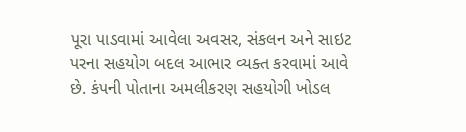પૂરા પાડવામાં આવેલા અવસર, સંકલન અને સાઇટ પરના સહયોગ બદલ આભાર વ્યક્ત કરવામાં આવે છે. કંપની પોતાના અમલીકરણ સહયોગી ખોડલ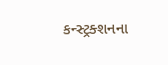કન્સ્ટ્રક્શનના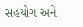સહયોગ અને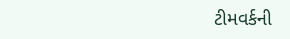ટીમવર્કની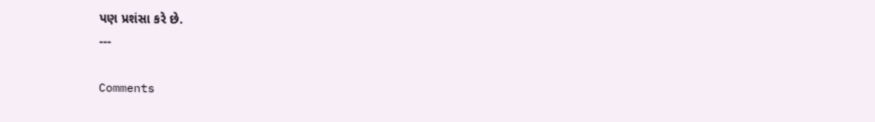પણ પ્રશંસા કરે છે.
---

Comments